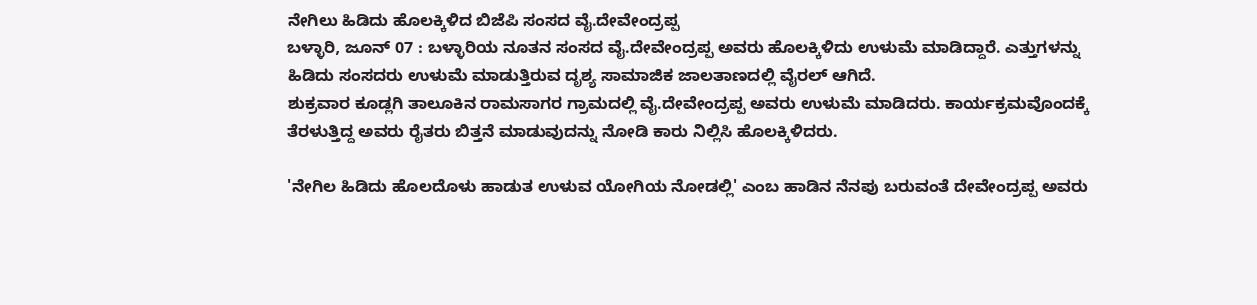ನೇಗಿಲು ಹಿಡಿದು ಹೊಲಕ್ಕಿಳಿದ ಬಿಜೆಪಿ ಸಂಸದ ವೈ.ದೇವೇಂದ್ರಪ್ಪ
ಬಳ್ಳಾರಿ, ಜೂನ್ 07 : ಬಳ್ಳಾರಿಯ ನೂತನ ಸಂಸದ ವೈ.ದೇವೇಂದ್ರಪ್ಪ ಅವರು ಹೊಲಕ್ಕಿಳಿದು ಉಳುಮೆ ಮಾಡಿದ್ದಾರೆ. ಎತ್ತುಗಳನ್ನು ಹಿಡಿದು ಸಂಸದರು ಉಳುಮೆ ಮಾಡುತ್ತಿರುವ ದೃಶ್ಯ ಸಾಮಾಜಿಕ ಜಾಲತಾಣದಲ್ಲಿ ವೈರಲ್ ಆಗಿದೆ.
ಶುಕ್ರವಾರ ಕೂಡ್ಲಗಿ ತಾಲೂಕಿನ ರಾಮಸಾಗರ ಗ್ರಾಮದಲ್ಲಿ ವೈ.ದೇವೇಂದ್ರಪ್ಪ ಅವರು ಉಳುಮೆ ಮಾಡಿದರು. ಕಾರ್ಯಕ್ರಮವೊಂದಕ್ಕೆ ತೆರಳುತ್ತಿದ್ದ ಅವರು ರೈತರು ಬಿತ್ತನೆ ಮಾಡುವುದನ್ನು ನೋಡಿ ಕಾರು ನಿಲ್ಲಿಸಿ ಹೊಲಕ್ಕಿಳಿದರು.

'ನೇಗಿಲ ಹಿಡಿದು ಹೊಲದೊಳು ಹಾಡುತ ಉಳುವ ಯೋಗಿಯ ನೋಡಲ್ಲಿ' ಎಂಬ ಹಾಡಿನ ನೆನಪು ಬರುವಂತೆ ದೇವೇಂದ್ರಪ್ಪ ಅವರು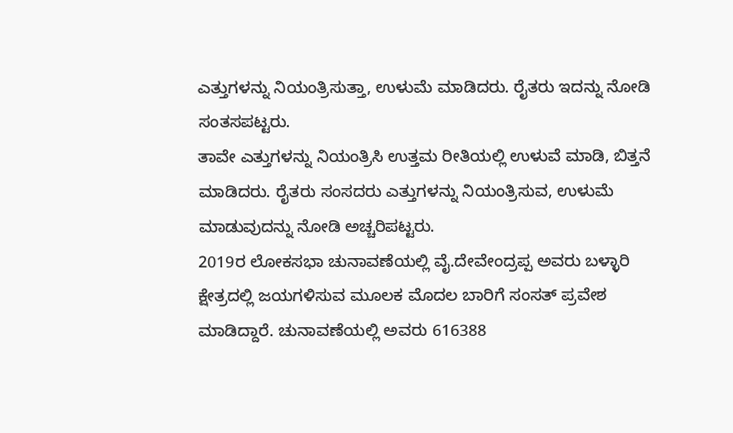ಎತ್ತುಗಳನ್ನು ನಿಯಂತ್ರಿಸುತ್ತಾ, ಉಳುಮೆ ಮಾಡಿದರು. ರೈತರು ಇದನ್ನು ನೋಡಿ ಸಂತಸಪಟ್ಟರು.
ತಾವೇ ಎತ್ತುಗಳನ್ನು ನಿಯಂತ್ರಿಸಿ ಉತ್ತಮ ರೀತಿಯಲ್ಲಿ ಉಳುವೆ ಮಾಡಿ, ಬಿತ್ತನೆ ಮಾಡಿದರು. ರೈತರು ಸಂಸದರು ಎತ್ತುಗಳನ್ನು ನಿಯಂತ್ರಿಸುವ, ಉಳುಮೆ ಮಾಡುವುದನ್ನು ನೋಡಿ ಅಚ್ಚರಿಪಟ್ಟರು.
2019ರ ಲೋಕಸಭಾ ಚುನಾವಣೆಯಲ್ಲಿ ವೈ.ದೇವೇಂದ್ರಪ್ಪ ಅವರು ಬಳ್ಳಾರಿ ಕ್ಷೇತ್ರದಲ್ಲಿ ಜಯಗಳಿಸುವ ಮೂಲಕ ಮೊದಲ ಬಾರಿಗೆ ಸಂಸತ್ ಪ್ರವೇಶ ಮಾಡಿದ್ದಾರೆ. ಚುನಾವಣೆಯಲ್ಲಿ ಅವರು 616388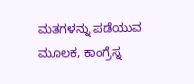ಮತಗಳನ್ನು ಪಡೆಯುವ ಮೂಲಕ, ಕಾಂಗ್ರೆಸ್ನ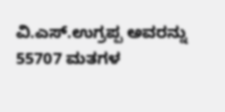ವಿ.ಎಸ್.ಉಗ್ರಪ್ಪ ಅವರನ್ನು 55707 ಮತಗಳ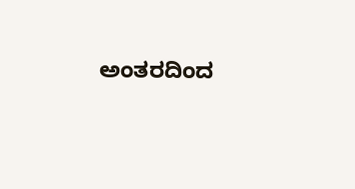ಅಂತರದಿಂದ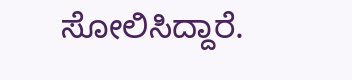ಸೋಲಿಸಿದ್ದಾರೆ.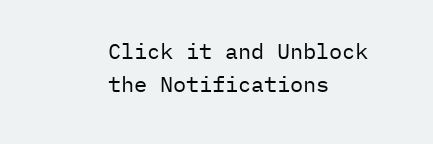Click it and Unblock the Notifications